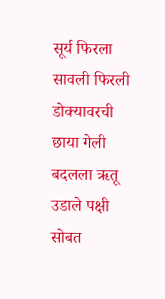सूर्य फिरला
सावली फिरली
डोक्यावरची
छाया गेली
बदलला ऋतू
उडाले पक्षी
सोबत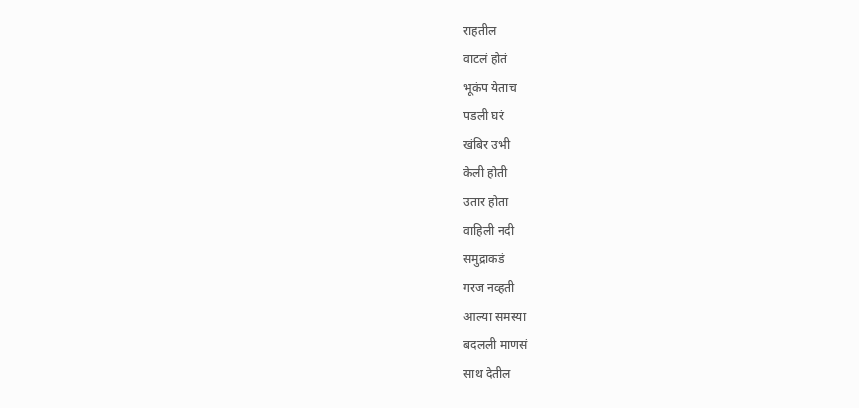राहतील
वाटलं होतं
भूकंप येताच
पडली घरं
खंबिर उभी
केली होती
उतार होता
वाहिली नदी
समुद्राकडं
गरज नव्हती
आल्या समस्या
बदलली माणसं
साथ देतील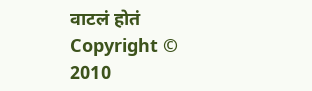वाटलं होतं
Copyright © 2010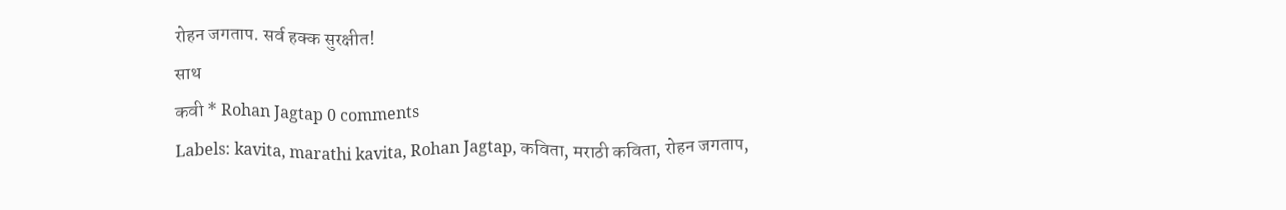रोहन जगताप. सर्व हक्क सुरक्षीत!
साथ
कवी * Rohan Jagtap 0 comments
Labels: kavita, marathi kavita, Rohan Jagtap, कविता, मराठी कविता, रोहन जगताप,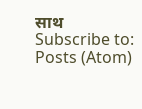साथ
Subscribe to:
Posts (Atom)